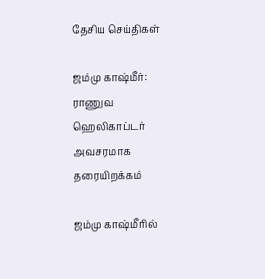தேசிய செய்திகள்

ஜம்மு காஷ்மீர்: ராணுவ ஹெலிகாப்டர் அவசரமாக தரையிறக்கம்

ஜம்மு காஷ்மீரில்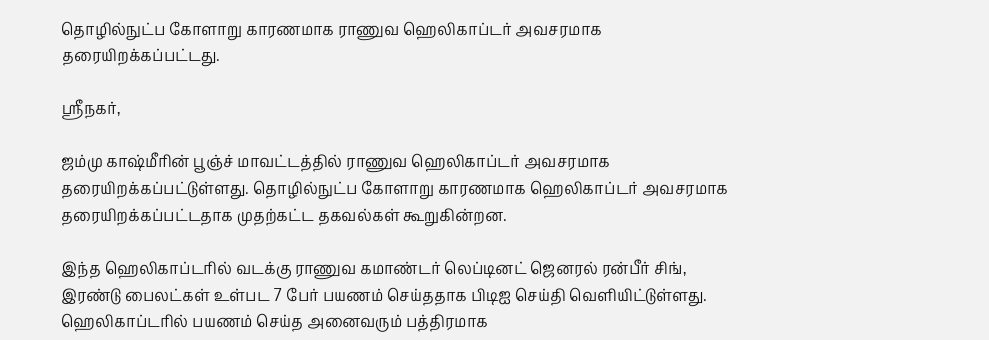தொழில்நுட்ப கோளாறு காரணமாக ராணுவ ஹெலிகாப்டர் அவசரமாக தரையிறக்கப்பட்டது.

ஸ்ரீநகர்,

ஜம்மு காஷ்மீரின் பூஞ்ச் மாவட்டத்தில் ராணுவ ஹெலிகாப்டர் அவசரமாக தரையிறக்கப்பட்டுள்ளது. தொழில்நுட்ப கோளாறு காரணமாக ஹெலிகாப்டர் அவசரமாக தரையிறக்கப்பட்டதாக முதற்கட்ட தகவல்கள் கூறுகின்றன.

இந்த ஹெலிகாப்டரில் வடக்கு ராணுவ கமாண்டர் லெப்டினட் ஜெனரல் ரன்பீர் சிங், இரண்டு பைலட்கள் உள்பட 7 பேர் பயணம் செய்ததாக பிடிஐ செய்தி வெளியிட்டுள்ளது. ஹெலிகாப்டரில் பயணம் செய்த அனைவரும் பத்திரமாக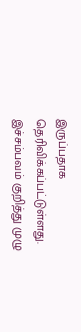இருப்பதாக தெரிவிக்கப்பட்டுள்ளது. இச்சம்பவம் குறித்து முழு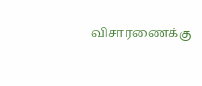விசாரணைக்கு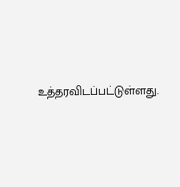உத்தரவிடப்பட்டுள்ளது.